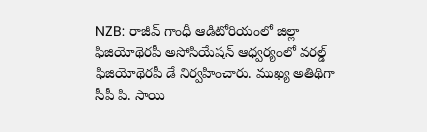NZB: రాజీవ్ గాంధీ ఆడిటోరియంలో జిల్లా ఫిజియోథెరపీ అసోసియేషన్ ఆధ్వర్యంలో వరల్డ్ ఫిజియోథెరపీ డే నిర్వహించారు. ముఖ్య అతిథిగా సీపీ పి. సాయి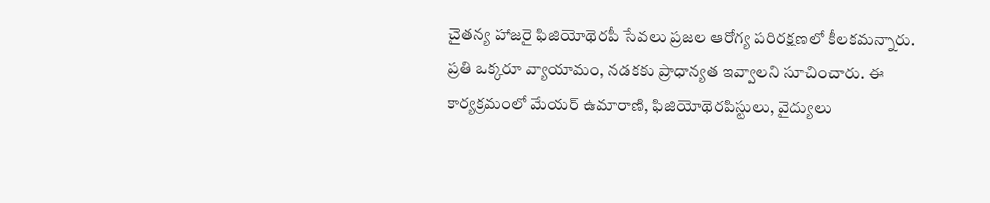చైతన్య హాజరై ఫిజియోథెరపీ సేవలు ప్రజల ఆరోగ్య పరిరక్షణలో కీలకమన్నారు. ప్రతి ఒక్కరూ వ్యాయామం, నడకకు ప్రాధాన్యత ఇవ్వాలని సూచించారు. ఈ కార్యక్రమంలో మేయర్ ఉమారాణి, ఫిజియోథెరపిస్టులు, వైద్యులు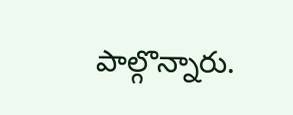పాల్గొన్నారు.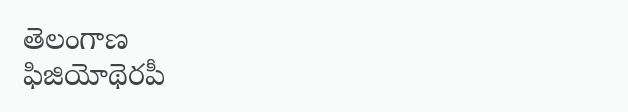తెలంగాణ
ఫిజియోథెరపీ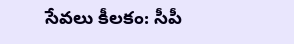సేవలు కీలకం: సీపీ